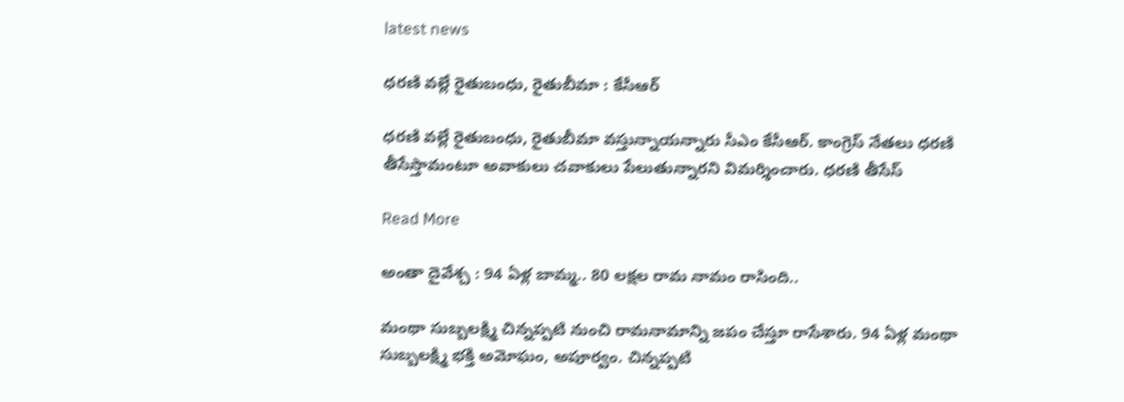latest news

ధరణి వల్లే రైతుబంధు, రైతుబీమా : కేసీఆర్

ధరణి వల్లే రైతుబంధు, రైతుబీమా వస్తున్నాయన్నారు సీఎం కేసీఆర్. కాంగ్రెస్ నేతలు ధరణి తీసేస్తామంటూ అవాకులు చవాకులు పేలుతున్నారని విమర్శించారు. ధరణి తీసేస్

Read More

అంతా దైవేశ్చ : 94 ఏళ్ల బామ్మ.. 80 లక్షల రామ నామం రాసింది..

మంథా సుబ్బలక్ష్మి చిన్నప్పటి నుంచి రామనామాన్ని జపం చేస్తూ రాసేశారు. 94 ఏళ్ల మంథా సుబ్బలక్ష్మి భక్తి అమోఘం, అపూర్వం. చిన్నప్పటి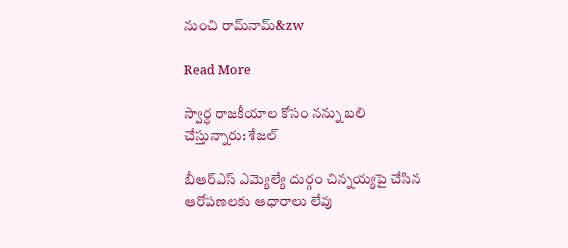నుంచి రామ్‌నామ్&zw

Read More

స్వార్ధ రాజకీయాల కోసం నన్ను బలి చేస్తున్నారు: శేజల్

బీఆర్ఎస్ ఎమ్యెల్యే దుర్గం చిన్నయ్యపై చేసిన ఆరోపణలకు ఆధారాలు లేవు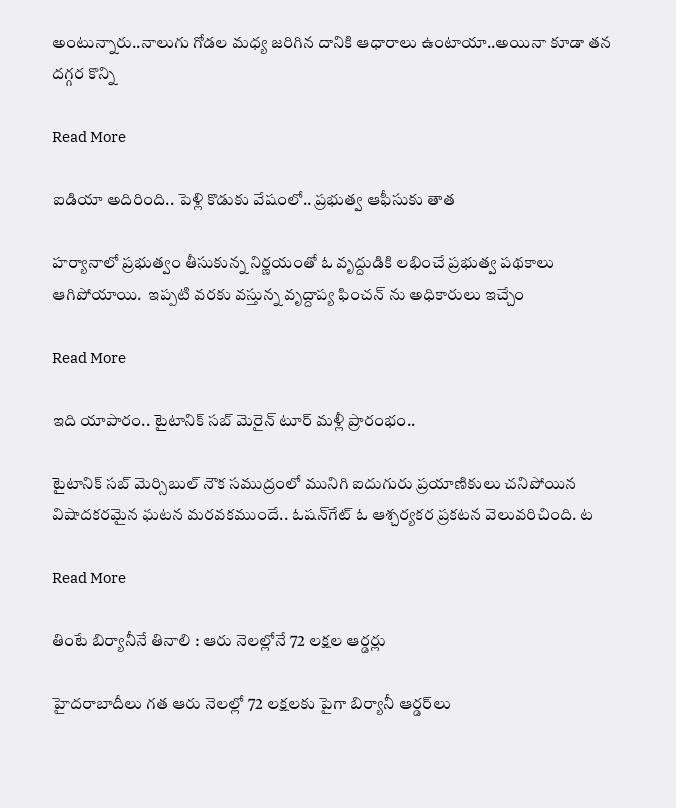అంటున్నారు..నాలుగు గోడల మధ్య జరిగిన దానికి ఆధారాలు ఉంటాయా..అయినా కూడా తన దగ్గర కొన్ని

Read More

ఐడియా అదిరింది.. పెళ్లి కొడుకు వేషంలో.. ప్రభుత్వ ఆఫీసుకు తాత

హర్యానాలో ప్రభుత్వం తీసుకున్న నిర్ణయంతో ఓ వృద్దుడికి లభించే ప్రభుత్వ పథకాలు ఆగిపోయాయి.  ఇప్పటి వరకు వస్తున్న వృద్దాప్య ఫించన్ ను అధికారులు ఇచ్చేం

Read More

ఇది యాపారం.. టైటానిక్ సబ్ మెరైన్ టూర్ మళ్లీ ప్రారంభం..

టైటానిక్ సబ్ మెర్సిబుల్ నౌక సముద్రంలో మునిగి ఐదుగురు ప్రయాణికులు చనిపోయిన విషాదకరమైన ఘటన మరవకముందే.. ఓషన్‌గేట్ ఓ ఆశ్చర్యకర ప్రకటన వెలువరిచింది. ట

Read More

తింటే బిర్యానీనే తినాలి : ఆరు నెలల్లోనే 72 లక్షల ఆర్డర్లు

హైదరాబాదీలు గత ఆరు నెలల్లో 72 లక్షలకు పైగా బిర్యానీ ఆర్డర్‌లు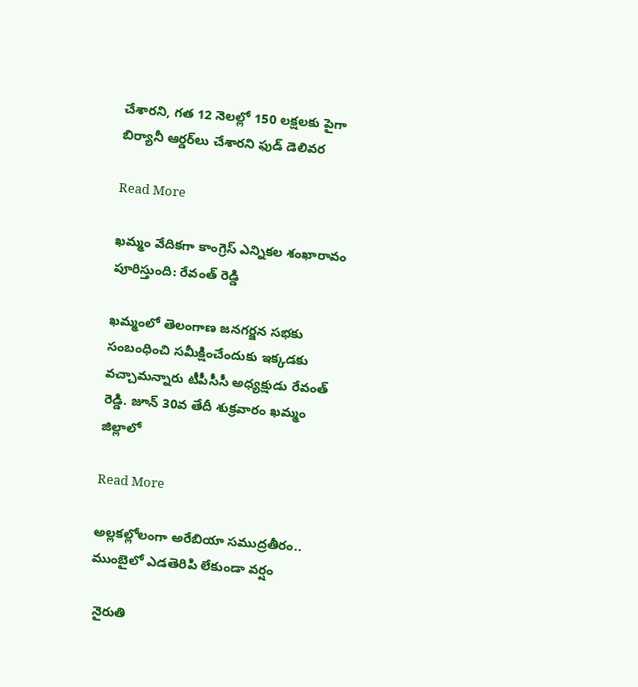చేశారని, గత 12 నెలల్లో 150 లక్షలకు పైగా బిర్యానీ ఆర్డర్‌లు చేశారని ఫుడ్ డెలివర

Read More

ఖమ్మం వేదికగా కాంగ్రెస్ ఎన్నికల శంఖారావం పూరిస్తుంది: రేవంత్ రెడ్డి

ఖమ్మంలో తెలంగాణ జనగర్జన సభకు సంబంధించి సమీక్షించేందుకు ఇక్కడకు వచ్చామన్నారు టీపీసీసీ అధ్యక్షుడు రేవంత్ రెడ్డి. జూన్ 30వ తేదీ శుక్రవారం ఖమ్మం జిల్లాలో

Read More

అల్లకల్లోలంగా అరేబియా సముద్రతీరం.. ముంబైలో ఎడతెరిపి లేకుండా వర్షం

 నైరుతి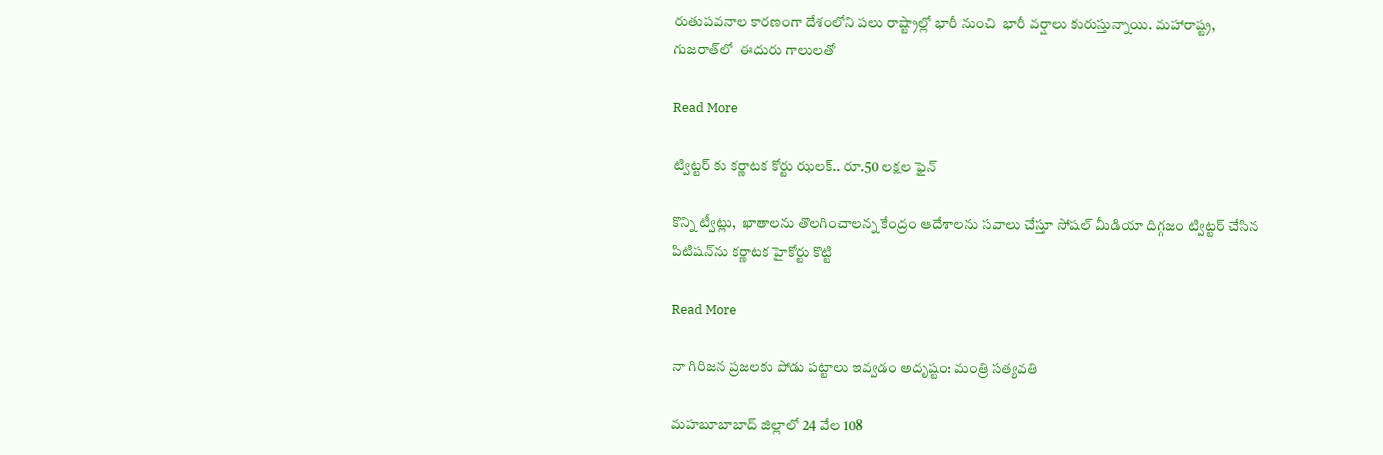రుతుపవనాల కారణంగా దేశంలోని పలు రాష్ట్రాల్లో భారీ నుంచి  భారీ వర్షాలు కురుస్తున్నాయి. మహారాష్ట్ర, గుజరాత్‌లో  ఈదురు గాలులతో

Read More

ట్విట్టర్ కు కర్ణాటక కోర్టు ఝలక్.. రూ.50 లక్షల ఫైన్

కొన్ని ట్వీట్లు,  ఖాతాలను తొలగించాలన్న కేంద్రం ఆదేశాలను సవాలు చేస్తూ సోషల్ మీడియా దిగ్గజం ట్విట్టర్ చేసిన పిటిషన్‌ను కర్ణాటక హైకోర్టు కొట్టి

Read More

నా గిరిజన ప్రజలకు పోడు పట్టాలు ఇవ్వడం అదృష్టం: మంత్రి సత్యవతి

మహబూబాబాద్ జిల్లాలో 24 వేల 108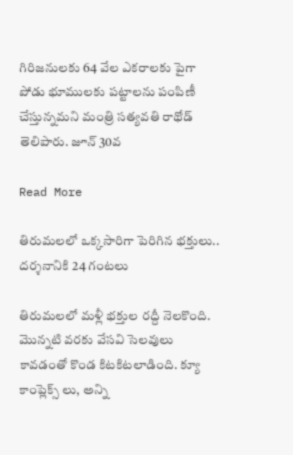గిరిజనులకు 64 వేల ఎకరాలకు పైగా పోడు భూములకు పట్టాలను పంపిణీ చేస్తున్నమని మంత్రి సత్యవతి రాథోడ్ తెలిపారు. జూన్ 30వ

Read More

తిరుమలలో ఒక్కసారిగా పెరిగిన భక్తులు.. దర్శనానికి 24 గంటలు

తిరుమలలో మళ్లీ భక్తుల రద్దీ నెలకొంది. మొన్నటి వరకు వేసవి సెలవులు కావడంతో కొండ కిటకిటలాడింది. క్యూ కాంప్లెక్స్ లు, అన్ని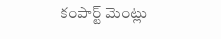కంపార్ట్ మెంట్లు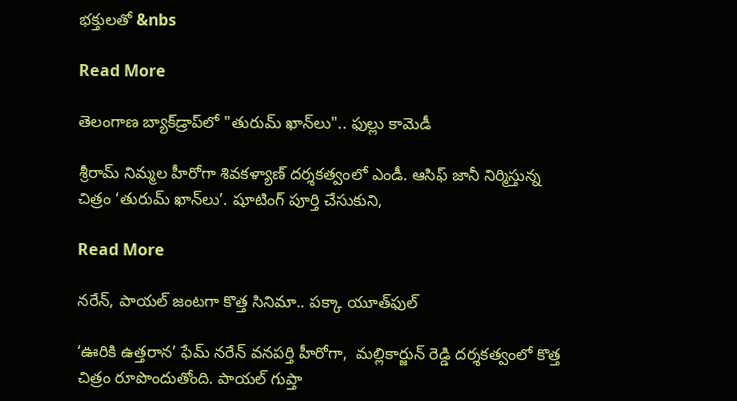భక్తులతో &nbs

Read More

తెలంగాణ బ్యాక్‌‌డ్రాప్‌‌లో "తురుమ్ ఖాన్‌‌లు".. ఫుల్లు కామెడీ

శ్రీరామ్ నిమ్మల హీరోగా శివకళ్యాణ్ దర్శకత్వంలో ఎండీ. ఆసిఫ్ జానీ నిర్మిస్తున్న చిత్రం ‘తురుమ్ ఖాన్‌‌లు’. షూటింగ్ పూర్తి చేసుకుని,

Read More

నరేన్, పాయల్ జంటగా కొత్త సినిమా.. పక్కా యూత్‌‌ఫుల్

‘ఊరికి ఉత్తరాన’ ఫేమ్ నరేన్ వనపర్తి హీరోగా,  మల్లికార్జున్ రెడ్డి దర్శకత్వంలో కొత్త చిత్రం రూపొందుతోంది. పాయల్ గుప్తా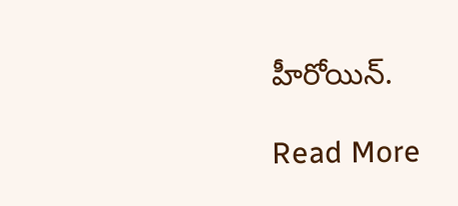హీరోయిన్.

Read More